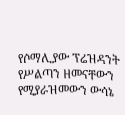የሶማሊያው ፕሬዝዳንት የሥልጣን ዘመናቸውን የሚያራዝመውን ውሳኔ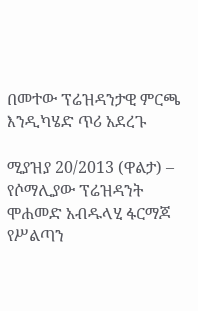በመተው ፕሬዝዳንታዊ ምርጫ እንዲካሄድ ጥሪ አደረጉ

ሚያዝያ 20/2013 (ዋልታ) – የሶማሊያው ፕሬዝዳንት ሞሐመድ አብዱላሂ ፋርማጆ የሥልጣን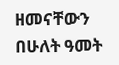ዘመናቸውን በሁለት ዓመት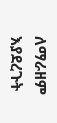ለማራዘም እያደረጉት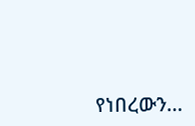የነበረውን…